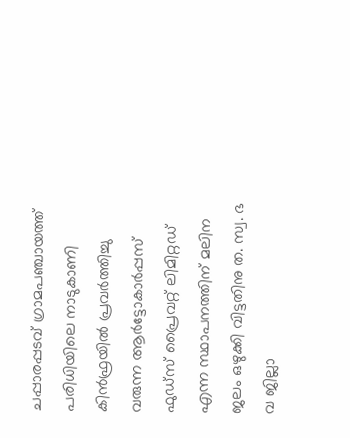ചപ്പാരപ്പടവ് ഗ്രാമപഞ്ചായത്ത് പരിധിയിലെ നാടുകാണി കിൻഫ്രയിൽ പ്രവർത്തിച്ചു വരുന്ന ആർട്ടോകാർപ്പസ് ഫുഡ്സ് പ്രൈവറ്റ് ലിമിറ്റഡ് എന്ന സ്ഥാപനത്തിന് മലിന ജലം ഒഴുക്കി വിട്ടതിനു ത. സ്വ. ഭ വ ജില്ലാ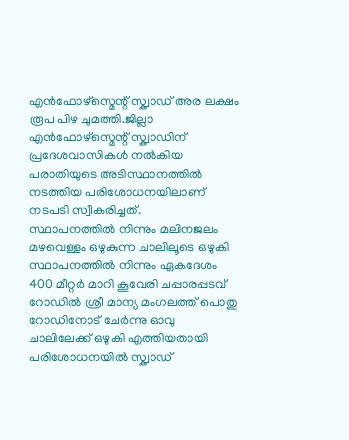എൻഫോഴ്സ്മെന്റ് സ്ക്വാഡ് അര ലക്ഷം രൂപ പിഴ ചുമത്തി.ജില്ലാ എൻഫോഴ്സ്മെന്റ് സ്ക്വാഡിന് പ്രദേശവാസികൾ നൽകിയ പരാതിയുടെ അടിസ്ഥാനത്തിൽ നടത്തിയ പരിശോധനയിലാണ് നടപടി സ്വീകരിച്ചത്.
സ്ഥാപനത്തിൽ നിന്നും മലിനജലം മഴവെള്ളം ഒഴുകുന്ന ചാലിലൂടെ ഒഴുകി സ്ഥാപനത്തിൽ നിന്നും ഏകദേശം 400 മീറ്റർ മാറി കൂവേരി ചപ്പാരപ്പടവ് റോഡിൽ ശ്രീ മാന്യ മംഗലത്ത് പൊതു റോഡിനോട് ചേർന്നു ഓവു ചാലിലേക്ക് ഒഴുകി എത്തിയതായി പരിശോധനയിൽ സ്ക്വാഡ്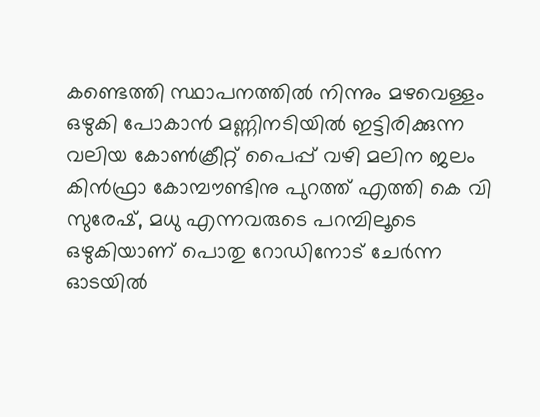കണ്ടെത്തി സ്ഥാപനത്തിൽ നിന്നും മഴവെള്ളം ഒഴുകി പോകാൻ മണ്ണിനടിയിൽ ഇട്ടിരിക്കുന്ന വലിയ കോൺക്രീറ്റ് പൈപ്പ് വഴി മലിന ജലം കിൻഫ്രാ കോമ്പൗണ്ടിനു പുറത്ത് എത്തി കെ വി സുരേഷ്, മധു എന്നവരുടെ പറമ്പിലൂടെ ഒഴുകിയാണ് പൊതു റോഡിനോട് ചേർന്ന ഓടയിൽ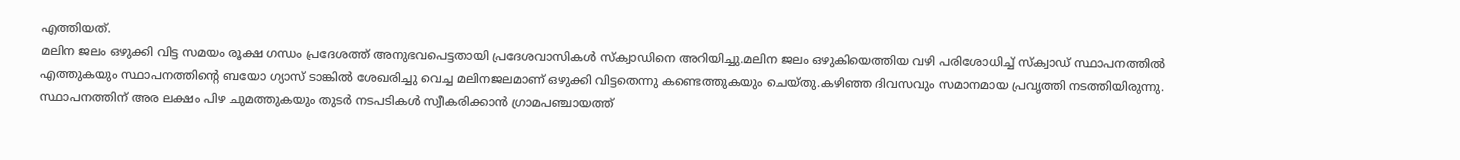എത്തിയത്.
മലിന ജലം ഒഴുക്കി വിട്ട സമയം രൂക്ഷ ഗന്ധം പ്രദേശത്ത് അനുഭവപെട്ടതായി പ്രദേശവാസികൾ സ്ക്വാഡിനെ അറിയിച്ചു.മലിന ജലം ഒഴുകിയെത്തിയ വഴി പരിശോധിച്ച് സ്ക്വാഡ് സ്ഥാപനത്തിൽ എത്തുകയും സ്ഥാപനത്തിന്റെ ബയോ ഗ്യാസ് ടാങ്കിൽ ശേഖരിച്ചു വെച്ച മലിനജലമാണ് ഒഴുക്കി വിട്ടതെന്നു കണ്ടെത്തുകയും ചെയ്തു.കഴിഞ്ഞ ദിവസവും സമാനമായ പ്രവൃത്തി നടത്തിയിരുന്നു.
സ്ഥാപനത്തിന് അര ലക്ഷം പിഴ ചുമത്തുകയും തുടർ നടപടികൾ സ്വീകരിക്കാൻ ഗ്രാമപഞ്ചായത്ത്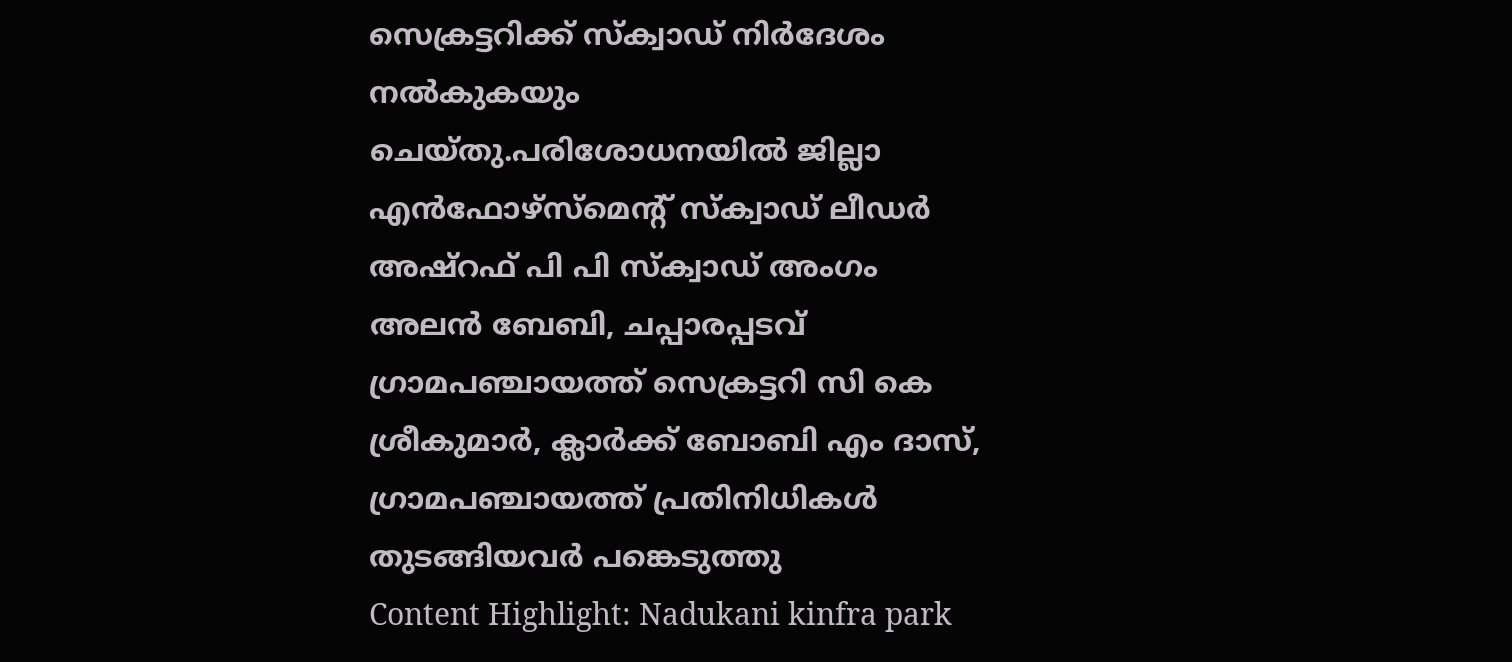സെക്രട്ടറിക്ക് സ്ക്വാഡ് നിർദേശം നൽകുകയും ചെയ്തു.പരിശോധനയിൽ ജില്ലാ എൻഫോഴ്സ്മെന്റ് സ്ക്വാഡ് ലീഡർ അഷ്റഫ് പി പി സ്ക്വാഡ് അംഗം അലൻ ബേബി, ചപ്പാരപ്പടവ് ഗ്രാമപഞ്ചായത്ത് സെക്രട്ടറി സി കെ ശ്രീകുമാർ, ക്ലാർക്ക് ബോബി എം ദാസ്, ഗ്രാമപഞ്ചായത്ത് പ്രതിനിധികൾ തുടങ്ങിയവർ പങ്കെടുത്തു
Content Highlight: Nadukani kinfra park